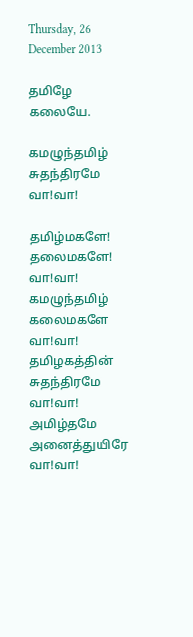Thursday, 26 December 2013

தமிழே கலையே.

கமழுந்தமிழ் சுதந்திரமே வா!வா!

தமிழ்மகளே! தலைமகளே! வா!வா!
கமழுந்தமிழ் கலைமகளே வா!வா!
தமிழகத்தின் சுதந்திரமே வா!வா!
அமிழ்தமே அனைத்துயிரே வா!வா!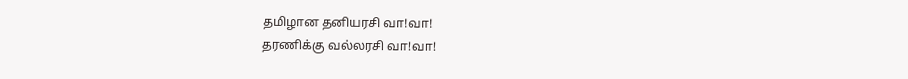தமிழான தனியரசி வா!வா!
தரணிக்கு வல்லரசி வா!வா!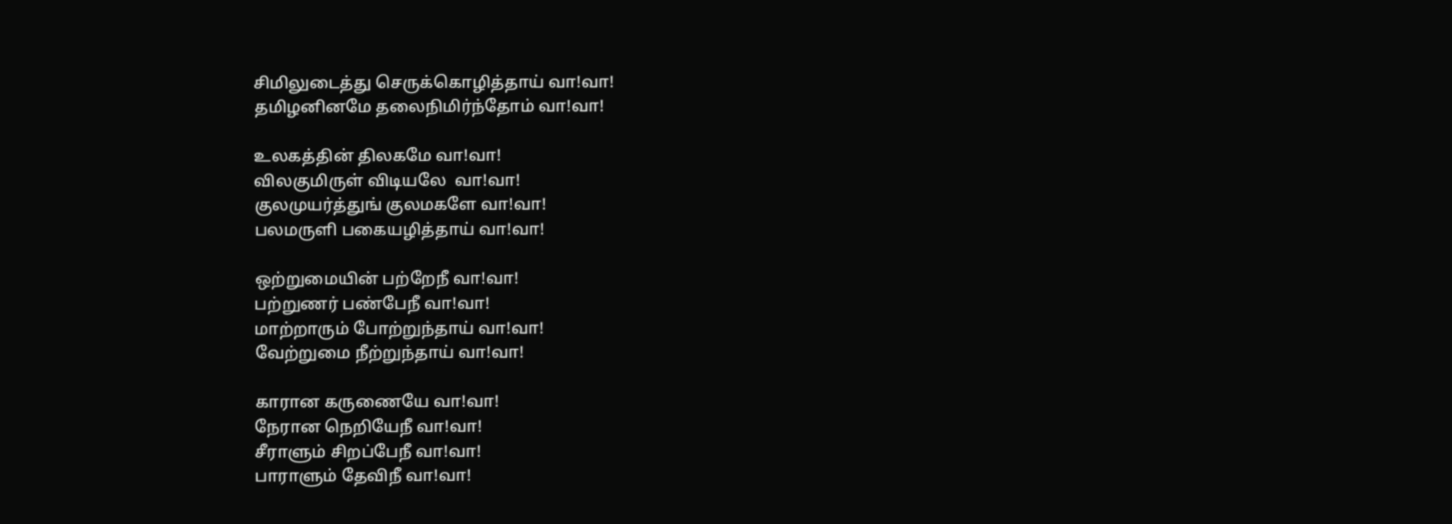சிமிலுடைத்து செருக்கொழித்தாய் வா!வா!
தமிழனினமே தலைநிமிர்ந்தோம் வா!வா!

உலகத்தின் திலகமே வா!வா!
விலகுமிருள் விடியலே  வா!வா!
குலமுயர்த்துங் குலமகளே வா!வா!
பலமருளி பகையழித்தாய் வா!வா!

ஒற்றுமையின் பற்றேநீ வா!வா!
பற்றுணர் பண்பேநீ வா!வா!
மாற்றாரும் போற்றுந்தாய் வா!வா!
வேற்றுமை நீற்றுந்தாய் வா!வா!

காரான கருணையே வா!வா!
நேரான நெறியேநீ வா!வா!
சீராளும் சிறப்பேநீ வா!வா!
பாராளும் தேவிநீ வா!வா!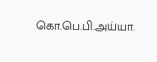கொ.பெ.பி.அய்யா.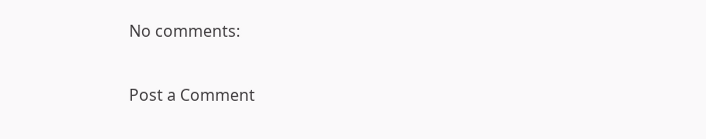No comments:

Post a Comment